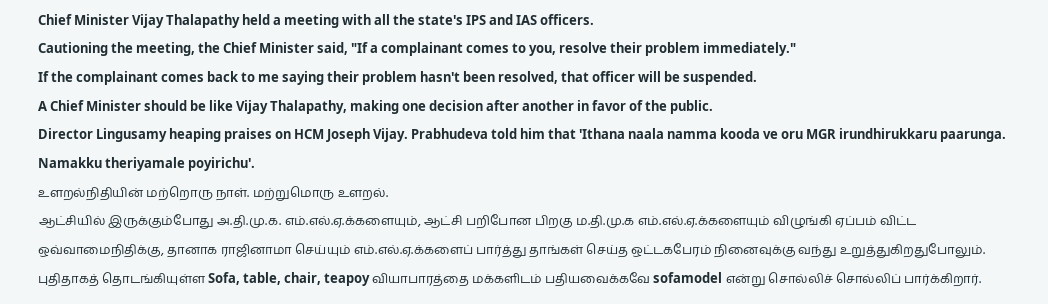Chief Minister Vijay Thalapathy held a meeting with all the state's IPS and IAS officers.
Cautioning the meeting, the Chief Minister said, "If a complainant comes to you, resolve their problem immediately."
If the complainant comes back to me saying their problem hasn't been resolved, that officer will be suspended.
A Chief Minister should be like Vijay Thalapathy, making one decision after another in favor of the public.
Director Lingusamy heaping praises on HCM Joseph Vijay. Prabhudeva told him that 'Ithana naala namma kooda ve oru MGR irundhirukkaru paarunga. Namakku theriyamale poyirichu'.
உளறல்நிதியின் மற்றொரு நாள். மற்றுமொரு உளறல்.
ஆட்சியில் இருக்கும்போது அ.தி.மு.க. எம்.எல்.ஏ.க்களையும், ஆட்சி பறிபோன பிறகு ம.தி.மு.க எம்.எல்.ஏ.க்களையும் விழுங்கி ஏப்பம் விட்ட ஒவ்வாமைநிதிக்கு, தானாக ராஜினாமா செய்யும் எம்.எல்.ஏ.க்களைப் பார்த்து தாங்கள் செய்த ஒட்டகபேரம் நினைவுக்கு வந்து உறுத்துகிறதுபோலும்.
புதிதாகத் தொடங்கியுள்ள Sofa, table, chair, teapoy வியாபாரத்தை மக்களிடம் பதியவைக்கவே sofamodel என்று சொல்லிச் சொல்லிப் பார்க்கிறார்.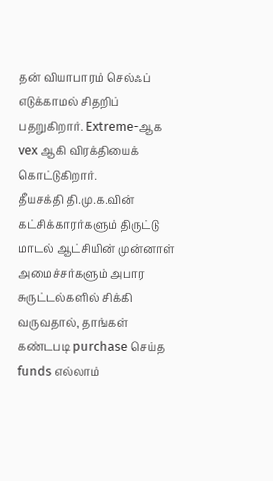தன் வியாபாரம் செல்ஃப் எடுக்காமல் சிதறிப் பதறுகிறார். Extreme-ஆக vex ஆகி விரக்தியைக் கொட்டுகிறார்.
தீயசக்தி தி.மு.க.வின் கட்சிக்காரர்களும் திருட்டு மாடல் ஆட்சியின் முன்னாள் அமைச்சர்களும் அபார சுருட்டல்களில் சிக்கி வருவதால், தாங்கள் கண்டபடி purchase செய்த funds எல்லாம்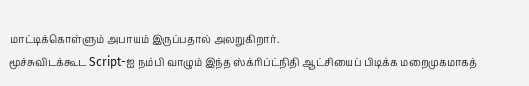மாட்டிக்கொள்ளும் அபாயம் இருப்பதால் அலறுகிறார்.
மூச்சுவிடக்கூட Script-ஐ நம்பி வாழும் இந்த ஸ்க்ரிப்ட்நிதி ஆட்சியைப் பிடிக்க மறைமுகமாகத்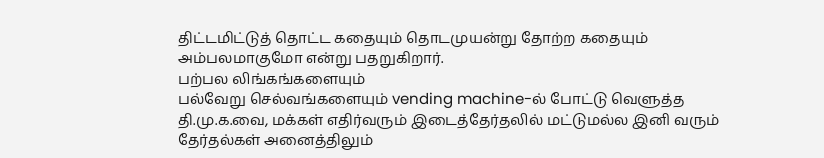திட்டமிட்டுத் தொட்ட கதையும் தொடமுயன்று தோற்ற கதையும் அம்பலமாகுமோ என்று பதறுகிறார்.
பற்பல லிங்கங்களையும்
பல்வேறு செல்வங்களையும் vending machine-ல் போட்டு வெளுத்த தி.மு.க.வை, மக்கள் எதிர்வரும் இடைத்தேர்தலில் மட்டுமல்ல இனி வரும் தேர்தல்கள் அனைத்திலும்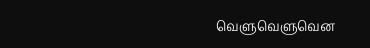வெளுவெளுவென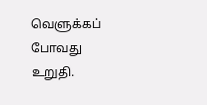வெளுக்கப் போவது உறுதி.